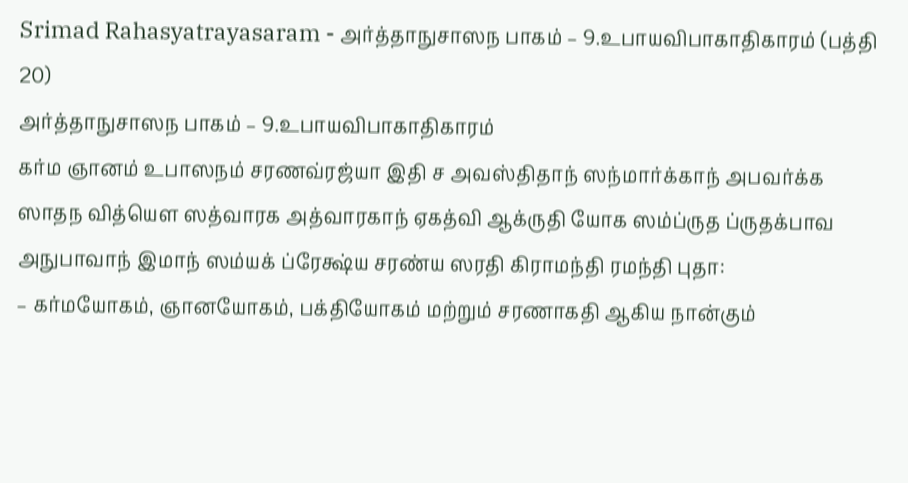Srimad Rahasyatrayasaram - அர்த்தாநுசாஸந பாகம் – 9.உபாயவிபாகாதிகாரம் (பத்தி 20)
அர்த்தாநுசாஸந பாகம் – 9.உபாயவிபாகாதிகாரம்
கர்ம ஞானம் உபாஸநம் சரணவ்ரஜ்யா இதி ச அவஸ்திதாந் ஸந்மார்க்காந் அபவர்க்க ஸாதந வித்யௌ ஸத்வாரக அத்வாரகாந் ஏகத்வி ஆக்ருதி யோக ஸம்ப்ருத ப்ருதக்பாவ அநுபாவாந் இமாந் ஸம்யக் ப்ரேக்ஷ்ய சரண்ய ஸரதி கிராமந்தி ரமந்தி புதா:
– கர்மயோகம், ஞானயோகம், பக்தியோகம் மற்றும் சரணாகதி ஆகிய நான்கும்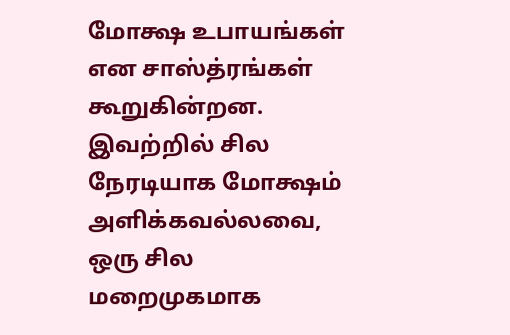மோக்ஷ உபாயங்கள் என சாஸ்த்ரங்கள் கூறுகின்றன. இவற்றில் சில நேரடியாக மோக்ஷம் அளிக்கவல்லவை, ஒரு சில மறைமுகமாக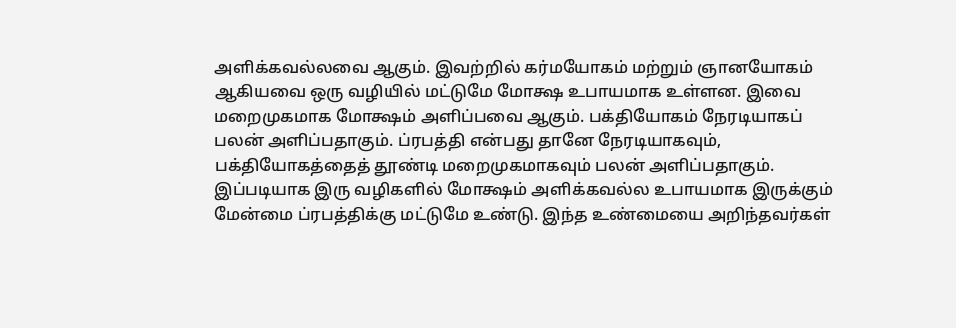அளிக்கவல்லவை ஆகும். இவற்றில் கர்மயோகம் மற்றும் ஞானயோகம் ஆகியவை ஒரு வழியில் மட்டுமே மோக்ஷ உபாயமாக உள்ளன. இவை மறைமுகமாக மோக்ஷம் அளிப்பவை ஆகும். பக்தியோகம் நேரடியாகப் பலன் அளிப்பதாகும். ப்ரபத்தி என்பது தானே நேரடியாகவும், பக்தியோகத்தைத் தூண்டி மறைமுகமாகவும் பலன் அளிப்பதாகும். இப்படியாக இரு வழிகளில் மோக்ஷம் அளிக்கவல்ல உபாயமாக இருக்கும் மேன்மை ப்ரபத்திக்கு மட்டுமே உண்டு. இந்த உண்மையை அறிந்தவர்கள்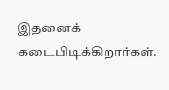இதனைக் கடைபிடிக்கிறார்கள்.